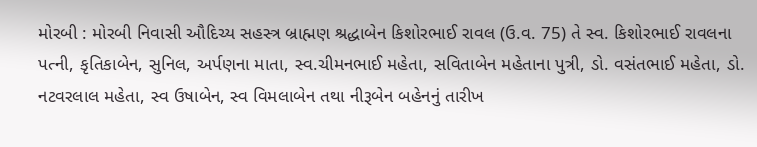મોરબી : મોરબી નિવાસી ઔદિચ્ય સહસ્ત્ર બ્રાહ્મણ શ્રદ્ધાબેન કિશોરભાઈ રાવલ (ઉ.વ. 75) તે સ્વ. કિશોરભાઈ રાવલના પત્ની, કૃતિકાબેન, સુનિલ, અર્પણના માતા, સ્વ.ચીમનભાઈ મહેતા, સવિતાબેન મહેતાના પુત્રી, ડો. વસંતભાઈ મહેતા, ડો. નટવરલાલ મહેતા, સ્વ ઉષાબેન, સ્વ વિમલાબેન તથા નીરૂબેન બહેનનું તારીખ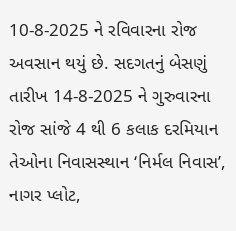10-8-2025 ને રવિવારના રોજ અવસાન થયું છે. સદગતનું બેસણું તારીખ 14-8-2025 ને ગુરુવારના રોજ સાંજે 4 થી 6 કલાક દરમિયાન તેઓના નિવાસસ્થાન ‘નિર્મલ નિવાસ’, નાગર પ્લોટ,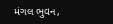મંગલ ભુવન,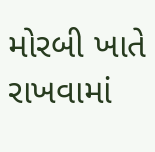મોરબી ખાતે રાખવામાં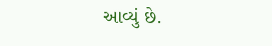આવ્યું છે.